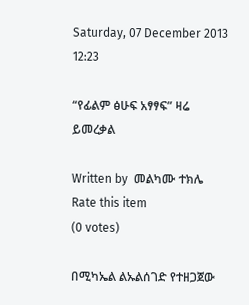Saturday, 07 December 2013 12:23

“የፊልም ፅሁፍ አፃፃፍ” ዛሬ ይመረቃል

Written by  መልካሙ ተክሌ
Rate this item
(0 votes)

በሚካኤል ልኡልሰገድ የተዘጋጀው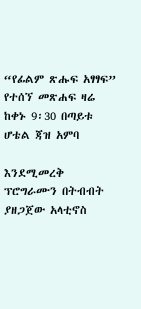“የፊልም ጽሑፍ አፃፃፍ” የተሰኘ መጽሐፍ ዛሬ ከቀኑ 9፡30 በጣይቱ ሆቴል ጃዝ አምባ

እንደሚመረቅ ፕሮግራሙን በትብብት ያዘጋጀው አላቲኖስ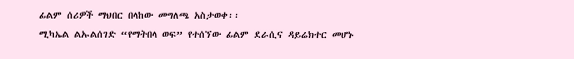ፊልም ሰሪዎች ማህበር በላከው መግለጫ አስታወቀ፡፡
ሚካኤል ልኡልሰገድ “የማትበላ ወፍ” የተሰኘው ፊልም ደራሲና ዳይሬክተር መሆኑ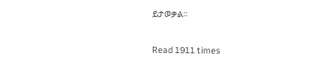ይታወቃል፡፡

Read 1911 times